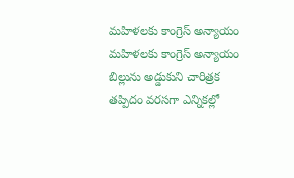మహిళలకు కాంగ్రెస్ అన్యాయం
మహిళలకు కాంగ్రెస్ అన్యాయం బిల్లును అడ్డుకుని చారిత్రక తప్పిదం వరసగా ఎన్నికల్లో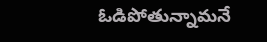ఓడిపోతున్నామనే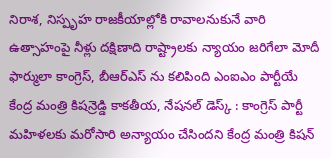నిరాశ, నిస్పృహ రాజకీయాల్లోకి రావాలనుకునే వారి ఉత్సాహంపై నీళ్లు దక్షిణాది రాష్ట్రాలకు న్యాయం జరిగేలా మోదీ ఫార్ములా కాంగ్రెస్, బీఆర్ఎస్ ను కలిపింది ఎంఐఎం పార్టీయే కేంద్ర మంత్రి కిషన్రెడ్డి కాకతీయ, నేషనల్ డెస్క్ : కాంగ్రెస్ పార్టీ మహిళలకు మరోసారి అన్యాయం చేసిందని కేంద్ర మంత్రి కిషన్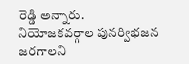రెడ్డి అన్నారు. నియోజకవర్గాల పునర్విభజన జరగాలని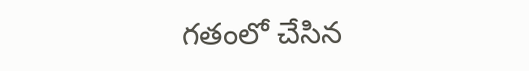గతంలో చేసిన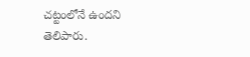చట్టంలోనే ఉందని తెలిపారు.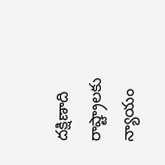దక్షిణాది రాష్ట్రాలకు న్యాయం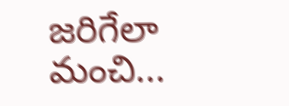జరిగేలా మంచి...